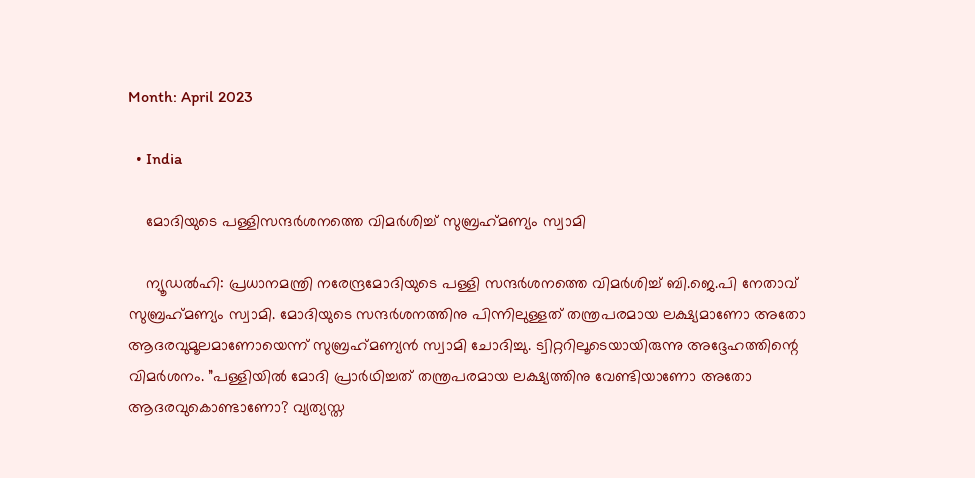Month: April 2023

  • India

    മോദിയുടെ പള്ളിസന്ദര്‍ശനത്തെ വിമര്‍ശിച്ച് സുബ്രഹ്‌മണ്യം സ്വാമി

    ന്യൂഡല്‍ഹി: പ്രധാനമന്ത്രി നരേന്ദ്രമോദിയുടെ പള്ളി സന്ദര്‍ശനത്തെ വിമര്‍ശിച്ച് ബി.ജെ.പി നേതാവ് സുബ്രഹ്‌മണ്യം സ്വാമി. മോദിയുടെ സന്ദര്‍ശനത്തിനു പിന്നിലുള്ളത് തന്ത്രപരമായ ലക്ഷ്യമാണോ അതോ ആദരവുമൂലമാണോയെന്ന് സുബ്രഹ്‌മണ്യന്‍ സ്വാമി ചോദിച്ചു. ട്വിറ്ററിലൂടെയായിരുന്നു അദ്ദേഹത്തിന്റെ വിമര്‍ശനം. ”പള്ളിയില്‍ മോദി പ്രാര്‍ഥിച്ചത് തന്ത്രപരമായ ലക്ഷ്യത്തിനു വേണ്ടിയാണോ അതോ ആദരവുകൊണ്ടാണോ? വ്യത്യസ്ത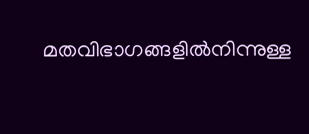മതവിഭാഗങ്ങളില്‍നിന്നുള്ള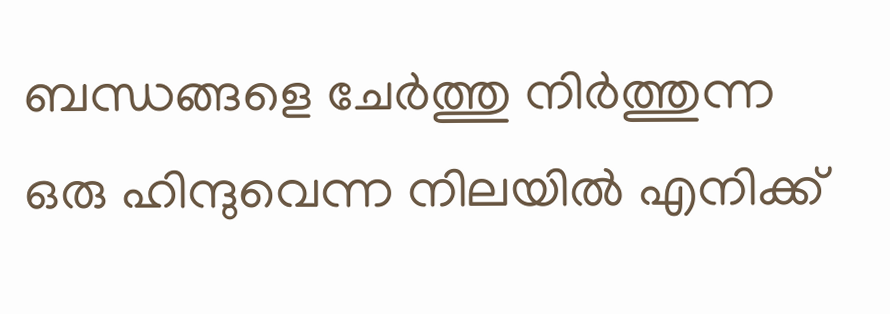ബന്ധങ്ങളെ ചേര്‍ത്തു നിര്‍ത്തുന്ന ഒരു ഹിന്ദുവെന്ന നിലയില്‍ എനിക്ക്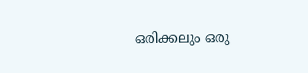ഒരിക്കലും ഒരു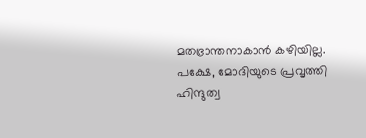മതഭ്രാന്തനാകാന്‍ കഴിയില്ല. പക്ഷേ, മോദിയുടെ പ്രവൃത്തി ഹിന്ദുത്വ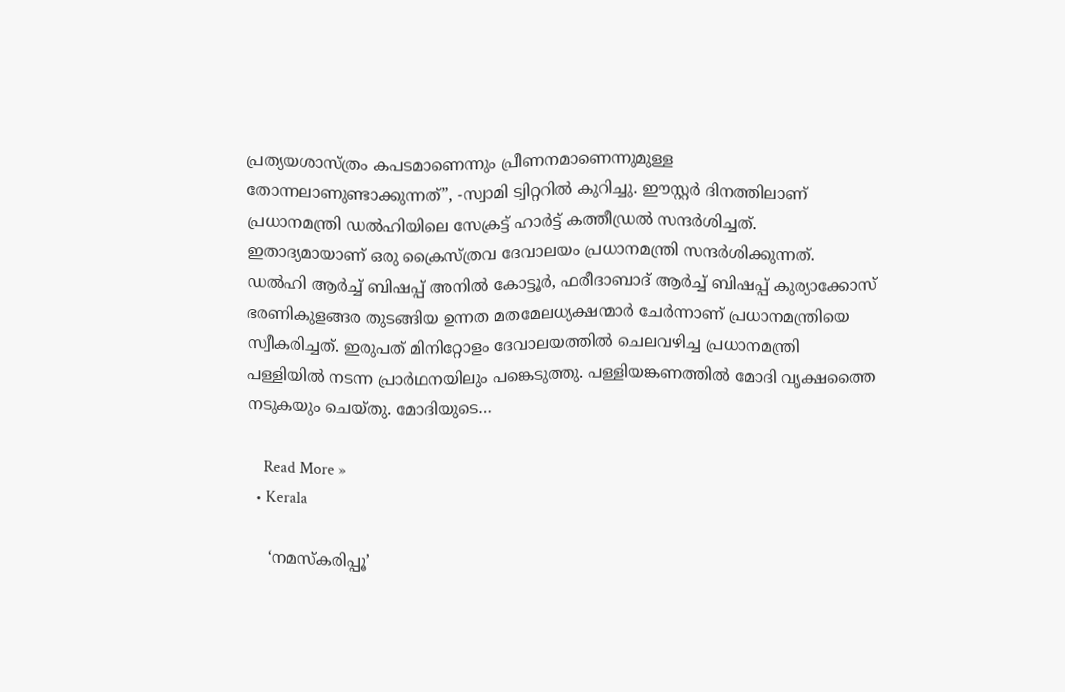പ്രത്യയശാസ്ത്രം കപടമാണെന്നും പ്രീണനമാണെന്നുമുള്ള തോന്നലാണുണ്ടാക്കുന്നത്”, -സ്വാമി ട്വിറ്ററില്‍ കുറിച്ചു. ഈസ്റ്റര്‍ ദിനത്തിലാണ് പ്രധാനമന്ത്രി ഡല്‍ഹിയിലെ സേക്രട്ട് ഹാര്‍ട്ട് കത്തീഡ്രല്‍ സന്ദര്‍ശിച്ചത്. ഇതാദ്യമായാണ് ഒരു ക്രൈസ്ത്രവ ദേവാലയം പ്രധാനമന്ത്രി സന്ദര്‍ശിക്കുന്നത്. ഡല്‍ഹി ആര്‍ച്ച് ബിഷപ്പ് അനില്‍ കോട്ടൂര്‍, ഫരീദാബാദ് ആര്‍ച്ച് ബിഷപ്പ് കുര്യാക്കോസ് ഭരണികുളങ്ങര തുടങ്ങിയ ഉന്നത മതമേലധ്യക്ഷന്മാര്‍ ചേര്‍ന്നാണ് പ്രധാനമന്ത്രിയെ സ്വീകരിച്ചത്. ഇരുപത് മിനിറ്റോളം ദേവാലയത്തില്‍ ചെലവഴിച്ച പ്രധാനമന്ത്രി പള്ളിയില്‍ നടന്ന പ്രാര്‍ഥനയിലും പങ്കെടുത്തു. പള്ളിയങ്കണത്തില്‍ മോദി വൃക്ഷത്തൈ നടുകയും ചെയ്തു. മോദിയുടെ…

    Read More »
  • Kerala

    ‘നമസ്‌കരിപ്പൂ’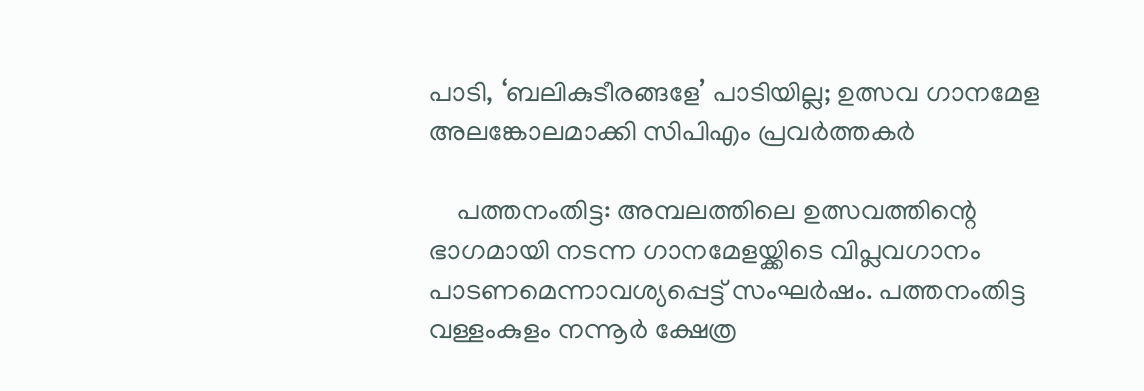പാടി, ‘ബലികുടീരങ്ങളേ’ പാടിയില്ല; ഉത്സവ ഗാനമേള അലങ്കോലമാക്കി സിപിഎം പ്രവര്‍ത്തകര്‍

    പത്തനംതിട്ട: അമ്പലത്തിലെ ഉത്സവത്തിന്റെ ഭാഗമായി നടന്ന ഗാനമേളയ്ക്കിടെ വിപ്ലവഗാനം പാടണമെന്നാവശ്യപ്പെട്ട് സംഘര്‍ഷം. പത്തനംതിട്ട വള്ളംകുളം നന്നൂര്‍ ക്ഷേത്ര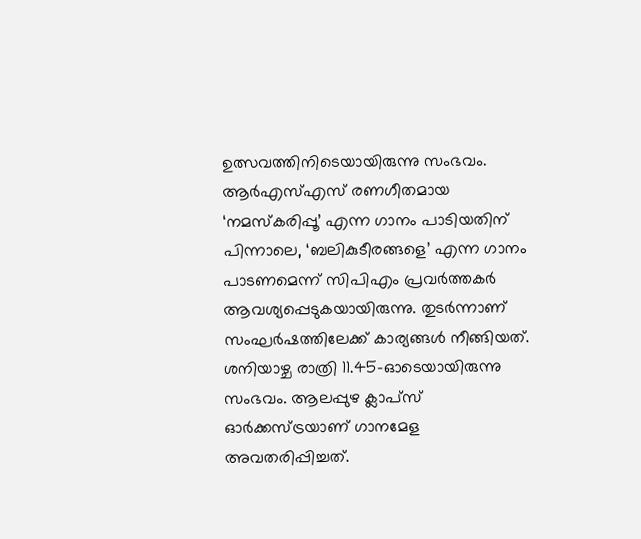ഉത്സവത്തിനിടെയായിരുന്നു സംഭവം. ആര്‍എസ്എസ് രണഗീതമായ ‘നമസ്‌കരിപ്പൂ’ എന്ന ഗാനം പാടിയതിന് പിന്നാലെ, ‘ബലികുടീരങ്ങളെ’ എന്ന ഗാനം പാടണമെന്ന് സിപിഎം പ്രവര്‍ത്തകര്‍ ആവശ്യപ്പെടുകയായിരുന്നു. തുടര്‍ന്നാണ് സംഘര്‍ഷത്തിലേക്ക് കാര്യങ്ങള്‍ നീങ്ങിയത്. ശനിയാഴ്ച രാത്രി 11.45-ഓടെയായിരുന്നു സംഭവം. ആലപ്പുഴ ക്ലാപ്‌സ് ഓര്‍ക്കസ്ട്രയാണ് ഗാനമേള അവതരിപ്പിച്ചത്.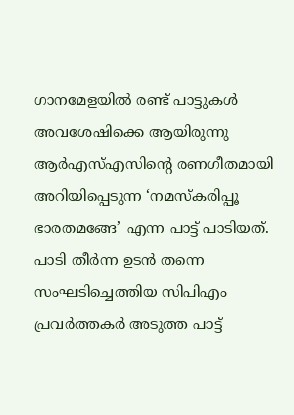ഗാനമേളയില്‍ രണ്ട് പാട്ടുകള്‍ അവശേഷിക്കെ ആയിരുന്നു ആര്‍എസ്എസിന്റെ രണഗീതമായി അറിയിപ്പെടുന്ന ‘നമസ്‌കരിപ്പൂ ഭാരതമങ്ങേ’ എന്ന പാട്ട് പാടിയത്. പാടി തീര്‍ന്ന ഉടന്‍ തന്നെ സംഘടിച്ചെത്തിയ സിപിഎം പ്രവര്‍ത്തകര്‍ അടുത്ത പാട്ട്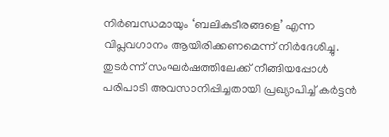നിര്‍ബന്ധമായും ‘ബലികുടീരങ്ങളെ’ എന്ന വിപ്ലവഗാനം ആയിരിക്കണമെന്ന് നിര്‍ദേശിച്ചു. തുടര്‍ന്ന് സംഘര്‍ഷത്തിലേക്ക് നീങ്ങിയപ്പോള്‍ പരിപാടി അവസാനിപ്പിച്ചതായി പ്രഖ്യാപിച്ച് കര്‍ട്ടന്‍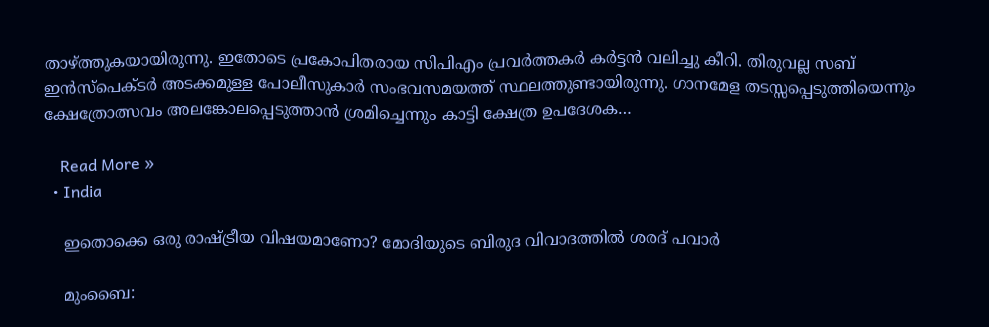താഴ്ത്തുകയായിരുന്നു. ഇതോടെ പ്രകോപിതരായ സിപിഎം പ്രവര്‍ത്തകര്‍ കര്‍ട്ടന്‍ വലിച്ചു കീറി. തിരുവല്ല സബ് ഇന്‍സ്‌പെക്ടര്‍ അടക്കമുള്ള പോലീസുകാര്‍ സംഭവസമയത്ത് സ്ഥലത്തുണ്ടായിരുന്നു. ഗാനമേള തടസ്സപ്പെടുത്തിയെന്നും ക്ഷേത്രോത്സവം അലങ്കോലപ്പെടുത്താന്‍ ശ്രമിച്ചെന്നും കാട്ടി ക്ഷേത്ര ഉപദേശക…

    Read More »
  • India

    ഇതൊക്കെ ഒരു രാഷ്ട്രീയ വിഷയമാണോ? മോദിയുടെ ബിരുദ വിവാദത്തില്‍ ശരദ് പവാര്‍

    മുംബൈ: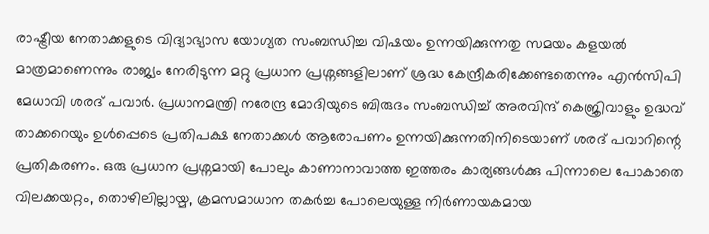രാഷ്ട്രീയ നേതാക്കളുടെ വിദ്യാഭ്യാസ യോഗ്യത സംബന്ധിച്ച വിഷയം ഉന്നയിക്കുന്നതു സമയം കളയല്‍ മാത്രമാണെന്നും രാജ്യം നേരിടുന്ന മറ്റു പ്രധാന പ്രശ്നങ്ങളിലാണ് ശ്രദ്ധ കേന്ദ്രീകരിക്കേണ്ടതെന്നും എന്‍സിപി മേധാവി ശരദ് പവാര്‍. പ്രധാനമന്ത്രി നരേന്ദ്ര മോദിയുടെ ബിരുദം സംബന്ധിച്ച് അരവിന്ദ് കെജ്രിവാളും ഉദ്ധവ് താക്കറെയും ഉള്‍പ്പെടെ പ്രതിപക്ഷ നേതാക്കള്‍ ആരോപണം ഉന്നയിക്കുന്നതിനിടെയാണ് ശരദ് പവാറിന്റെ പ്രതികരണം. ഒരു പ്രധാന പ്രശ്നമായി പോലും കാണാനാവാത്ത ഇത്തരം കാര്യങ്ങള്‍ക്കു പിന്നാലെ പോകാതെ വിലക്കയറ്റം, തൊഴിലില്ലായ്മ, ക്രമസമാധാന തകര്‍ച്ച പോലെയുള്ള നിര്‍ണായകമായ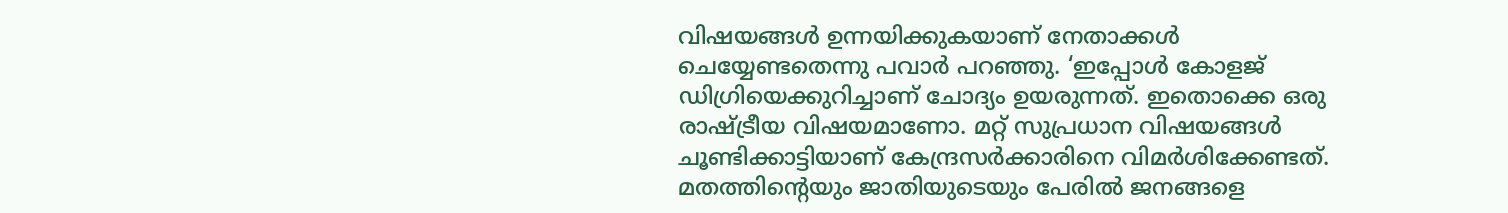വിഷയങ്ങള്‍ ഉന്നയിക്കുകയാണ് നേതാക്കള്‍ ചെയ്യേണ്ടതെന്നു പവാര്‍ പറഞ്ഞു. ‘ഇപ്പോള്‍ കോളജ് ഡിഗ്രിയെക്കുറിച്ചാണ് ചോദ്യം ഉയരുന്നത്. ഇതൊക്കെ ഒരു രാഷ്ട്രീയ വിഷയമാണോ. മറ്റ് സുപ്രധാന വിഷയങ്ങള്‍ ചൂണ്ടിക്കാട്ടിയാണ് കേന്ദ്രസര്‍ക്കാരിനെ വിമര്‍ശിക്കേണ്ടത്. മതത്തിന്റെയും ജാതിയുടെയും പേരില്‍ ജനങ്ങളെ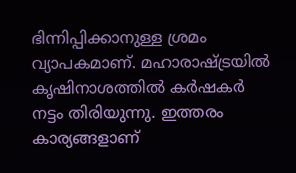ഭിന്നിപ്പിക്കാനുള്ള ശ്രമം വ്യാപകമാണ്. മഹാരാഷ്ട്രയില്‍ കൃഷിനാശത്തില്‍ കര്‍ഷകര്‍ നട്ടം തിരിയുന്നു. ഇത്തരം കാര്യങ്ങളാണ്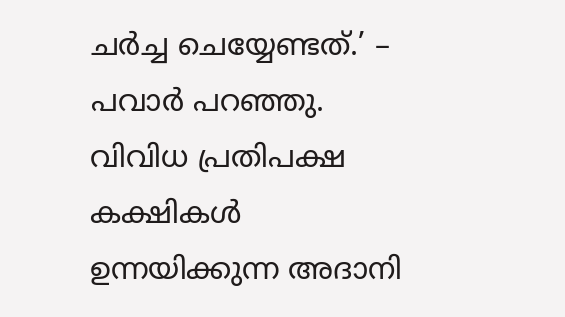ചര്‍ച്ച ചെയ്യേണ്ടത്.’ – പവാര്‍ പറഞ്ഞു. വിവിധ പ്രതിപക്ഷ കക്ഷികള്‍ ഉന്നയിക്കുന്ന അദാനി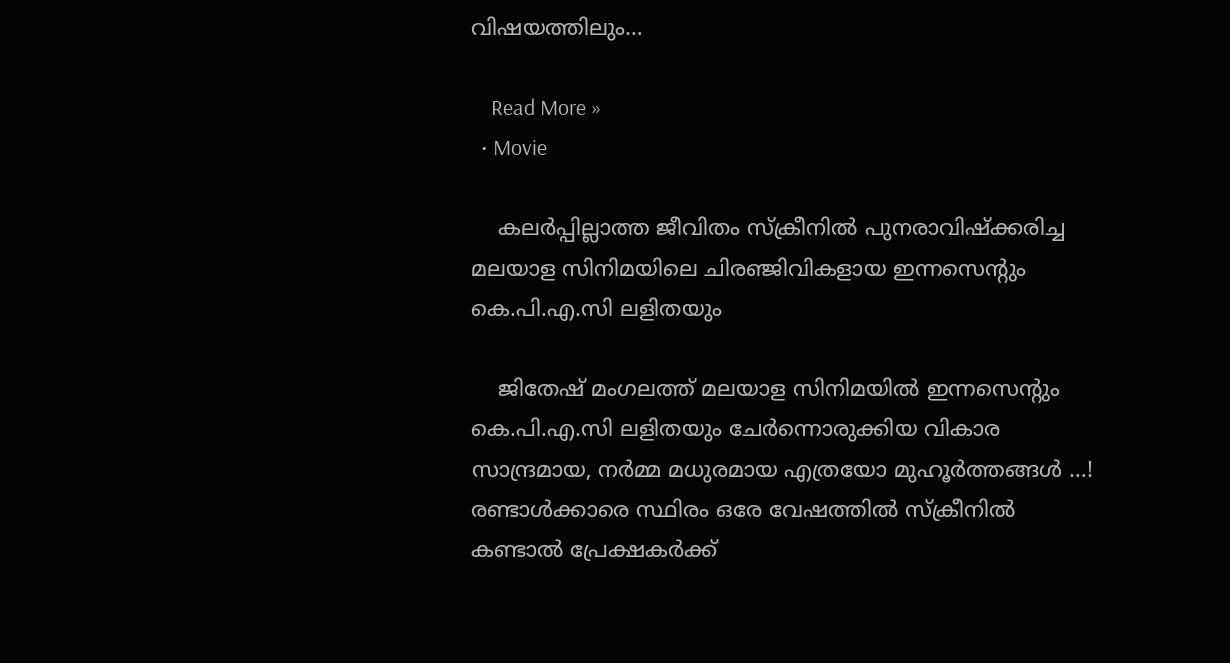വിഷയത്തിലും…

    Read More »
  • Movie

    കലർപ്പില്ലാത്ത ജീവിതം സ്ക്രീനിൽ പുനരാവിഷ്ക്കരിച്ച മലയാള സിനിമയിലെ ചിരഞ്ജിവികളായ ഇന്നസെന്റും കെ.പി.എ.സി ലളിതയും

    ജിതേഷ് മംഗലത്ത് മലയാള സിനിമയിൽ ഇന്നസെന്റും കെ.പി.എ.സി ലളിതയും ചേർന്നൊരുക്കിയ വികാര സാന്ദ്രമായ, നർമ്മ മധുരമായ എത്രയോ മുഹൂർത്തങ്ങൾ …! രണ്ടാൾക്കാരെ സ്ഥിരം ഒരേ വേഷത്തിൽ സ്ക്രീനിൽ കണ്ടാൽ പ്രേക്ഷകർക്ക്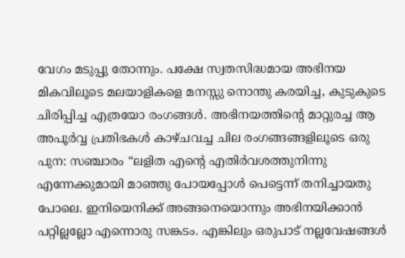വേഗം മടുപ്പു തോന്നും. പക്ഷേ സ്വതസിദ്ധമായ അഭിനയ മികവിലൂടെ മലയാളികളെ മനസ്സു നൊന്തു കരയിച്ച, കുടുകുടെ ചിരിപ്പിച്ച എത്രയോ രംഗങ്ങൾ. അഭിനയത്തിന്റെ മാറ്റുരച്ച ആ അപൂർവ്വ പ്രതിഭകൾ കാഴ്ചവച്ച ചില രംഗങ്ങങ്ങളിലൂടെ ഒരു പുന: സഞ്ചാരം “ലളിത എന്റെ എതിർവശത്തുനിന്നു എന്നേക്കുമായി മാഞ്ഞു പോയപ്പോൾ പെട്ടെന്ന് തനിച്ചായതു പോലെ. ഇനിയെനിക്ക് അങ്ങനെയൊന്നും അഭിനയിക്കാൻ പറ്റില്ലല്ലോ എന്നൊരു സങ്കടം. എങ്കിലും ഒരുപാട് നല്ലവേഷങ്ങൾ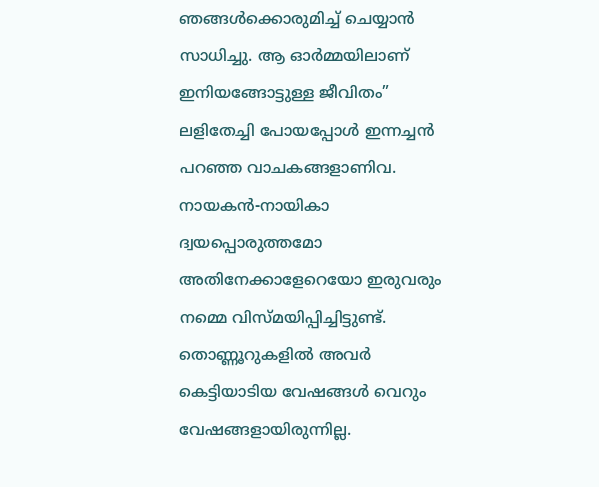ഞങ്ങൾക്കൊരുമിച്ച് ചെയ്യാൻ സാധിച്ചു. ആ ഓർമ്മയിലാണ് ഇനിയങ്ങോട്ടുള്ള ജീവിതം” ലളിതേച്ചി പോയപ്പോൾ ഇന്നച്ചൻ പറഞ്ഞ വാചകങ്ങളാണിവ. നായകൻ-നായികാ ദ്വയപ്പൊരുത്തമോ അതിനേക്കാളേറെയോ ഇരുവരും നമ്മെ വിസ്മയിപ്പിച്ചിട്ടുണ്ട്. തൊണ്ണൂറുകളിൽ അവർ കെട്ടിയാടിയ വേഷങ്ങൾ വെറും വേഷങ്ങളായിരുന്നില്ല.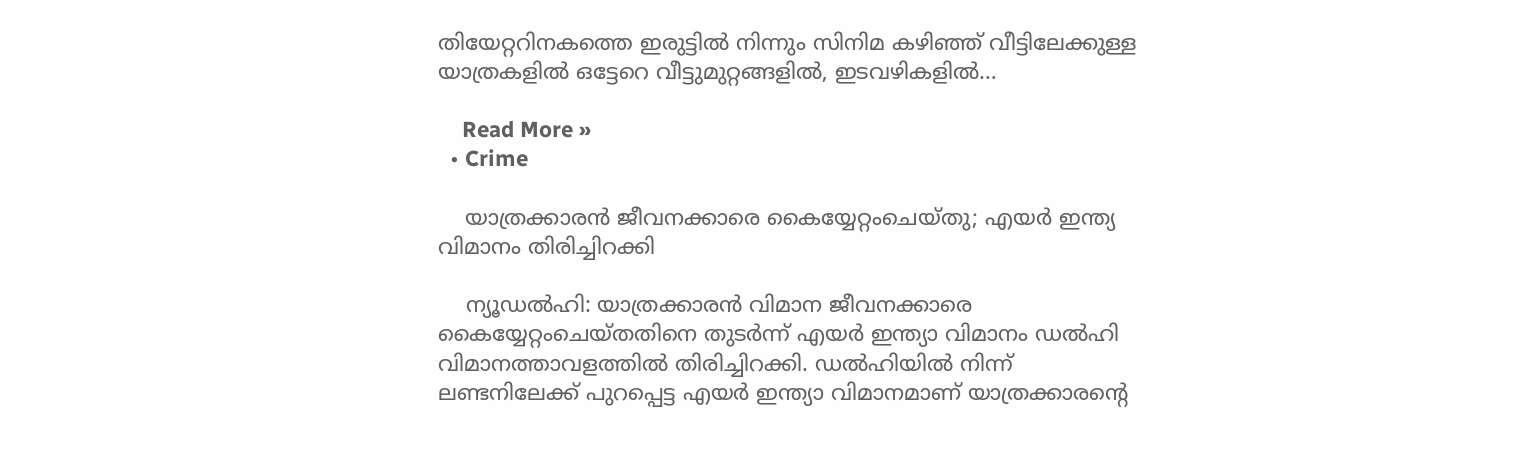തിയേറ്ററിനകത്തെ ഇരുട്ടിൽ നിന്നും സിനിമ കഴിഞ്ഞ് വീട്ടിലേക്കുള്ള യാത്രകളിൽ ഒട്ടേറെ വീട്ടുമുറ്റങ്ങളിൽ, ഇടവഴികളിൽ…

    Read More »
  • Crime

    യാത്രക്കാരന്‍ ജീവനക്കാരെ കൈയ്യേറ്റംചെയ്തു; എയര്‍ ഇന്ത്യ വിമാനം തിരിച്ചിറക്കി

    ന്യൂഡല്‍ഹി: യാത്രക്കാരന്‍ വിമാന ജീവനക്കാരെ കൈയ്യേറ്റംചെയ്തതിനെ തുടര്‍ന്ന് എയര്‍ ഇന്ത്യാ വിമാനം ഡല്‍ഹി വിമാനത്താവളത്തില്‍ തിരിച്ചിറക്കി. ഡല്‍ഹിയില്‍ നിന്ന് ലണ്ടനിലേക്ക് പുറപ്പെട്ട എയര്‍ ഇന്ത്യാ വിമാനമാണ് യാത്രക്കാരന്റെ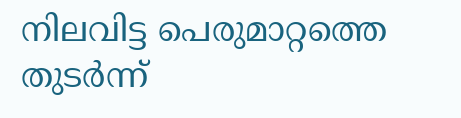നിലവിട്ട പെരുമാറ്റത്തെ തുടര്‍ന്ന്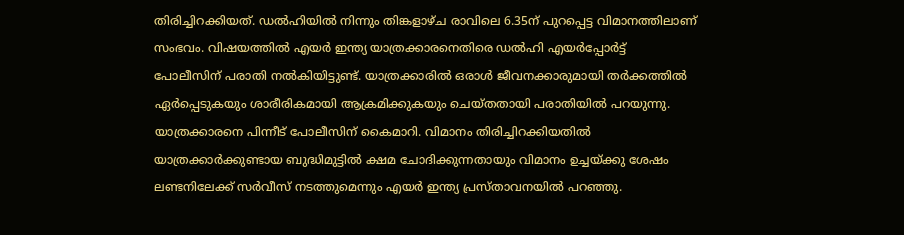തിരിച്ചിറക്കിയത്. ഡല്‍ഹിയില്‍ നിന്നും തിങ്കളാഴ്ച രാവിലെ 6.35ന് പുറപ്പെട്ട വിമാനത്തിലാണ് സംഭവം. വിഷയത്തില്‍ എയര്‍ ഇന്ത്യ യാത്രക്കാരനെതിരെ ഡല്‍ഹി എയര്‍പ്പോര്‍ട്ട് പോലീസിന് പരാതി നല്‍കിയിട്ടുണ്ട്. യാത്രക്കാരില്‍ ഒരാള്‍ ജീവനക്കാരുമായി തര്‍ക്കത്തില്‍ ഏര്‍പ്പെടുകയും ശാരീരികമായി ആക്രമിക്കുകയും ചെയ്തതായി പരാതിയില്‍ പറയുന്നു. യാത്രക്കാരനെ പിന്നീട് പോലീസിന് കൈമാറി. വിമാനം തിരിച്ചിറക്കിയതില്‍ യാത്രക്കാര്‍ക്കുണ്ടായ ബുദ്ധിമുട്ടില്‍ ക്ഷമ ചോദിക്കുന്നതായും വിമാനം ഉച്ചയ്ക്കു ശേഷം ലണ്ടനിലേക്ക് സര്‍വീസ് നടത്തുമെന്നും എയര്‍ ഇന്ത്യ പ്രസ്താവനയില്‍ പറഞ്ഞു.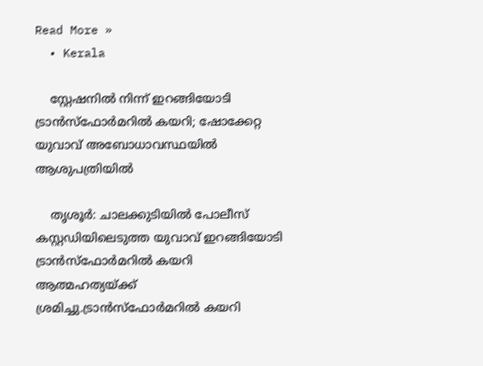Read More »
  • Kerala

    സ്റ്റേഷനില്‍ നിന്ന് ഇറങ്ങിയോടി ട്രാന്‍സ്ഫോര്‍മറില്‍ കയറി; ഷോക്കേറ്റ യുവാവ് അബോധാവസ്ഥയില്‍ ആശുപത്രിയില്‍

    തൃശൂര്‍: ചാലക്കുടിയില്‍ പോലീസ് കസ്റ്റഡിയിലെടുത്ത യുവാവ് ഇറങ്ങിയോടി ട്രാന്‍സ്ഫോര്‍മറില്‍ കയറി ആത്മഹത്യയ്ക്ക് ശ്രമിച്ചു.ട്രാന്‍സ്ഫോര്‍മറില്‍ കയറി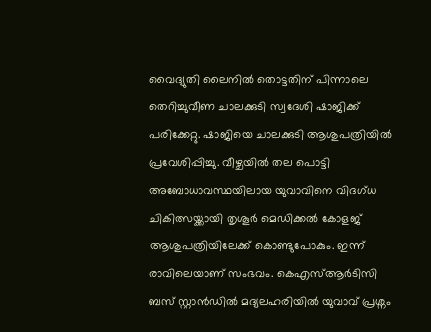വൈദ്യുതി ലൈനില്‍ തൊട്ടതിന് പിന്നാലെ തെറിച്ചുവീണ ചാലക്കുടി സ്വദേശി ഷാജിക്ക് പരിക്കേറ്റു. ഷാജിയെ ചാലക്കുടി ആശുപത്രിയില്‍ പ്രവേശിപ്പിച്ചു. വീഴ്ചയില്‍ തല പൊട്ടി അബോധാവസ്ഥയിലായ യുവാവിനെ വിദഗ്ധ ചികിത്സയ്ക്കായി തൃശൂര്‍ മെഡിക്കല്‍ കോളജ് ആശുപത്രിയിലേക്ക് കൊണ്ടുപോകും. ഇന്ന് രാവിലെയാണ് സംഭവം. കെഎസ്ആര്‍ടിസി ബസ് സ്റ്റാന്‍ഡില്‍ മദ്യലഹരിയില്‍ യുവാവ് പ്രശ്നം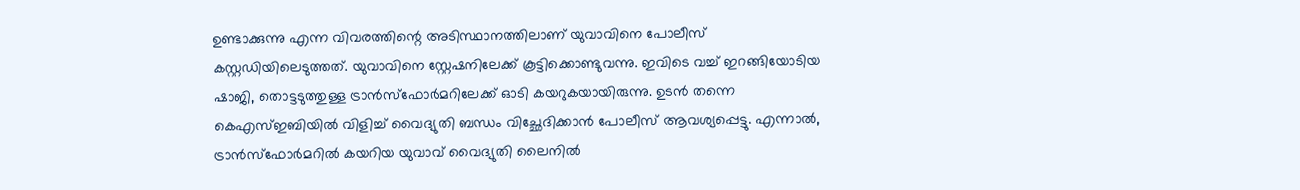ഉണ്ടാക്കുന്നു എന്ന വിവരത്തിന്റെ അടിസ്ഥാനത്തിലാണ് യുവാവിനെ പോലീസ് കസ്റ്റഡിയിലെടുത്തത്. യുവാവിനെ സ്റ്റേഷനിലേക്ക് കൂട്ടിക്കൊണ്ടുവന്നു. ഇവിടെ വച്ച് ഇറങ്ങിയോടിയ ഷാജി, തൊട്ടടുത്തുള്ള ട്രാന്‍സ്ഫോര്‍മറിലേക്ക് ഓടി കയറുകയായിരുന്നു. ഉടന്‍ തന്നെ കെഎസ്ഇബിയില്‍ വിളിച്ച് വൈദ്യുതി ബന്ധം വിച്ഛേദിക്കാന്‍ പോലീസ് ആവശ്യപ്പെട്ടു. എന്നാല്‍, ട്രാന്‍സ്ഫോര്‍മറില്‍ കയറിയ യുവാവ് വൈദ്യുതി ലൈനില്‍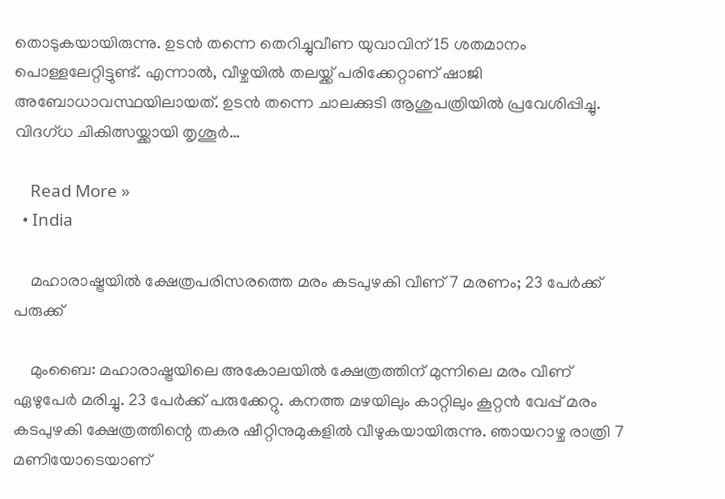തൊടുകയായിരുന്നു. ഉടന്‍ തന്നെ തെറിച്ചുവീണ യുവാവിന് 15 ശതമാനം പൊള്ളലേറ്റിട്ടുണ്ട്. എന്നാല്‍, വീഴ്ചയില്‍ തലയ്ക്ക് പരിക്കേറ്റാണ് ഷാജി അബോധാവസ്ഥയിലായത്. ഉടന്‍ തന്നെ ചാലക്കുടി ആശുപത്രിയില്‍ പ്രവേശിപ്പിച്ചു. വിദഗ്ധ ചികിത്സയ്ക്കായി തൃശൂര്‍…

    Read More »
  • India

    മഹാരാഷ്ട്രയില്‍ ക്ഷേത്രപരിസരത്തെ മരം കടപുഴകി വീണ് 7 മരണം; 23 പേര്‍ക്ക് പരുക്ക്

    മുംബൈ: മഹാരാഷ്ട്രയിലെ അകോലയില്‍ ക്ഷേത്രത്തിന് മുന്നിലെ മരം വീണ് ഏഴുപേര്‍ മരിച്ചു. 23 പേര്‍ക്ക് പരുക്കേറ്റു. കനത്ത മഴയിലും കാറ്റിലും കൂറ്റന്‍ വേപ്പ് മരം കടപുഴകി ക്ഷേത്രത്തിന്റെ തകര ഷീറ്റിനുമുകളില്‍ വീഴുകയായിരുന്നു. ഞായറാഴ്ച രാത്രി 7 മണിയോടെയാണ്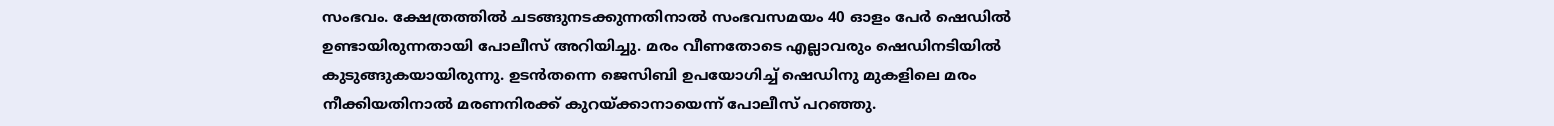സംഭവം. ക്ഷേത്രത്തില്‍ ചടങ്ങുനടക്കുന്നതിനാല്‍ സംഭവസമയം 40 ഓളം പേര്‍ ഷെഡില്‍ ഉണ്ടായിരുന്നതായി പോലീസ് അറിയിച്ചു. മരം വീണതോടെ എല്ലാവരും ഷെഡിനടിയില്‍ കുടുങ്ങുകയായിരുന്നു. ഉടന്‍തന്നെ ജെസിബി ഉപയോഗിച്ച് ഷെഡിനു മുകളിലെ മരം നീക്കിയതിനാല്‍ മരണനിരക്ക് കുറയ്ക്കാനായെന്ന് പോലീസ് പറഞ്ഞു.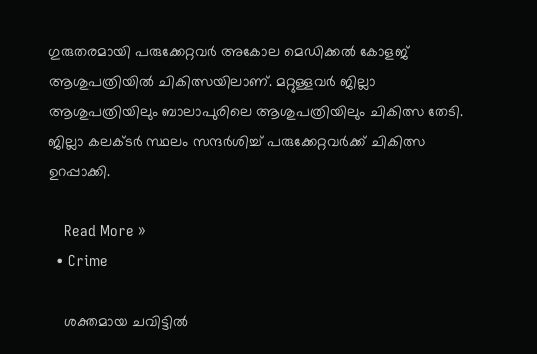ഗുരുതരമായി പരുക്കേറ്റവര്‍ അകോല മെഡിക്കല്‍ കോളജ് ആശുപത്രിയില്‍ ചികിത്സയിലാണ്. മറ്റുള്ളവര്‍ ജില്ലാ ആശുപത്രിയിലും ബാലാപുരിലെ ആശുപത്രിയിലും ചികിത്സ തേടി. ജില്ലാ കലക്ടര്‍ സ്ഥലം സന്ദര്‍ശിച്ച് പരുക്കേറ്റവര്‍ക്ക് ചികിത്സ ഉറപ്പാക്കി.

    Read More »
  • Crime

    ശക്തമായ ചവിട്ടില്‍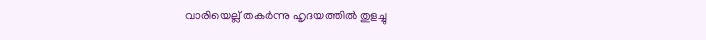വാരിയെല്ല് തകര്‍ന്നു ഹൃദയത്തില്‍ തുളച്ചു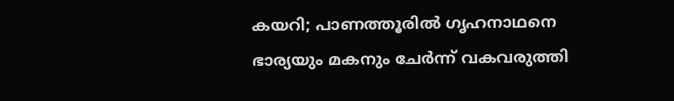കയറി; പാണത്തൂരില്‍ ഗൃഹനാഥനെ ഭാര്യയും മകനും ചേര്‍ന്ന് വകവരുത്തി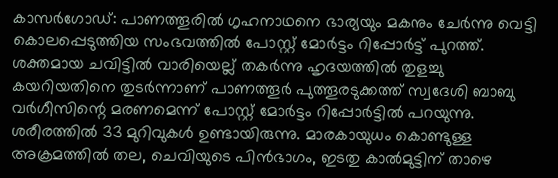കാസര്‍ഗോഡ്: പാണത്തൂരില്‍ ഗൃഹനാഥനെ ഭാര്യയും മകനും ചേര്‍ന്നു വെട്ടി കൊലപ്പെടുത്തിയ സംഭവത്തില്‍ പോസ്റ്റ് മോര്‍ട്ടം റിപ്പോര്‍ട്ട് പുറത്ത്. ശക്തമായ ചവിട്ടില്‍ വാരിയെല്ല് തകര്‍ന്നു ഹൃദയത്തില്‍ തുളച്ചു കയറിയതിനെ തുടര്‍ന്നാണ് പാണത്തൂര്‍ പുത്തൂരടുക്കത്ത് സ്വദേശി ബാബു വര്‍ഗീസിന്റെ മരണമെന്ന് പോസ്റ്റ് മോര്‍ട്ടം റിപ്പോര്‍ട്ടില്‍ പറയുന്നു. ശരീരത്തില്‍ 33 മുറിവുകള്‍ ഉണ്ടായിരുന്നു. മാരകായുധം കൊണ്ടുള്ള അക്രമത്തില്‍ തല, ചെവിയുടെ പിന്‍ഭാഗം, ഇടതു കാല്‍മുട്ടിന് താഴെ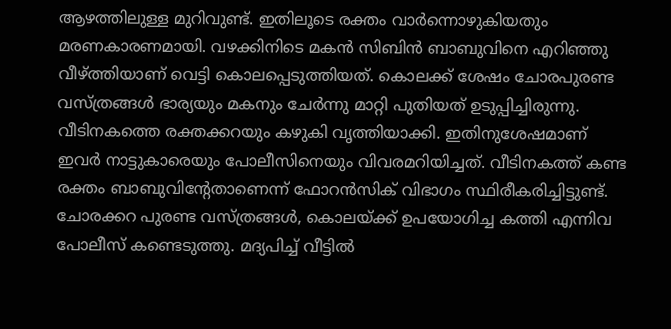ആഴത്തിലുള്ള മുറിവുണ്ട്. ഇതിലൂടെ രക്തം വാര്‍ന്നൊഴുകിയതും മരണകാരണമായി. വഴക്കിനിടെ മകന്‍ സിബിന്‍ ബാബുവിനെ എറിഞ്ഞു വീഴ്ത്തിയാണ് വെട്ടി കൊലപ്പെടുത്തിയത്. കൊലക്ക് ശേഷം ചോരപുരണ്ട വസ്ത്രങ്ങള്‍ ഭാര്യയും മകനും ചേര്‍ന്നു മാറ്റി പുതിയത് ഉടുപ്പിച്ചിരുന്നു. വീടിനകത്തെ രക്തക്കറയും കഴുകി വൃത്തിയാക്കി. ഇതിനുശേഷമാണ് ഇവര്‍ നാട്ടുകാരെയും പോലീസിനെയും വിവരമറിയിച്ചത്. വീടിനകത്ത് കണ്ട രക്തം ബാബുവിന്റേതാണെന്ന് ഫോറന്‍സിക് വിഭാഗം സ്ഥിരീകരിച്ചിട്ടുണ്ട്. ചോരക്കറ പുരണ്ട വസ്ത്രങ്ങള്‍, കൊലയ്ക്ക് ഉപയോഗിച്ച കത്തി എന്നിവ പോലീസ് കണ്ടെടുത്തു. മദ്യപിച്ച് വീട്ടില്‍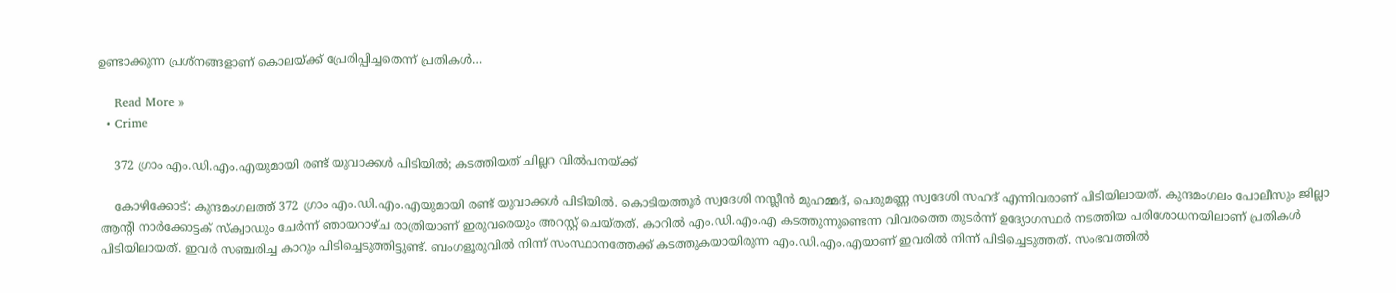ഉണ്ടാക്കുന്ന പ്രശ്‌നങ്ങളാണ് കൊലയ്ക്ക് പ്രേരിപ്പിച്ചതെന്ന് പ്രതികള്‍…

    Read More »
  • Crime

    372 ഗ്രാം എം.ഡി.എം.എയുമായി രണ്ട് യുവാക്കള്‍ പിടിയില്‍; കടത്തിയത് ചില്ലറ വില്‍പനയ്ക്ക്

    കോഴിക്കോട്: കുന്ദമംഗലത്ത് 372 ഗ്രാം എം.ഡി.എം.എയുമായി രണ്ട് യുവാക്കള്‍ പിടിയില്‍. കൊടിയത്തൂര്‍ സ്വദേശി നസ്ലീന്‍ മുഹമ്മദ്, പെരുമണ്ണ സ്വദേശി സഹദ് എന്നിവരാണ് പിടിയിലായത്. കുന്ദമംഗലം പോലീസും ജില്ലാ ആന്റി നാര്‍ക്കോട്ടക് സ്‌ക്വാഡും ചേര്‍ന്ന് ഞായറാഴ്ച രാത്രിയാണ് ഇരുവരെയും അറസ്റ്റ് ചെയ്തത്. കാറില്‍ എം.ഡി.എം.എ കടത്തുന്നുണ്ടെന്ന വിവരത്തെ തുടര്‍ന്ന് ഉദ്യോഗസ്ഥര്‍ നടത്തിയ പരിശോധനയിലാണ് പ്രതികള്‍ പിടിയിലായത്. ഇവര്‍ സഞ്ചരിച്ച കാറും പിടിച്ചെടുത്തിട്ടുണ്ട്. ബംഗളൂരുവില്‍ നിന്ന് സംസ്ഥാനത്തേക്ക് കടത്തുകയായിരുന്ന എം.ഡി.എം.എയാണ് ഇവരില്‍ നിന്ന് പിടിച്ചെടുത്തത്. സംഭവത്തില്‍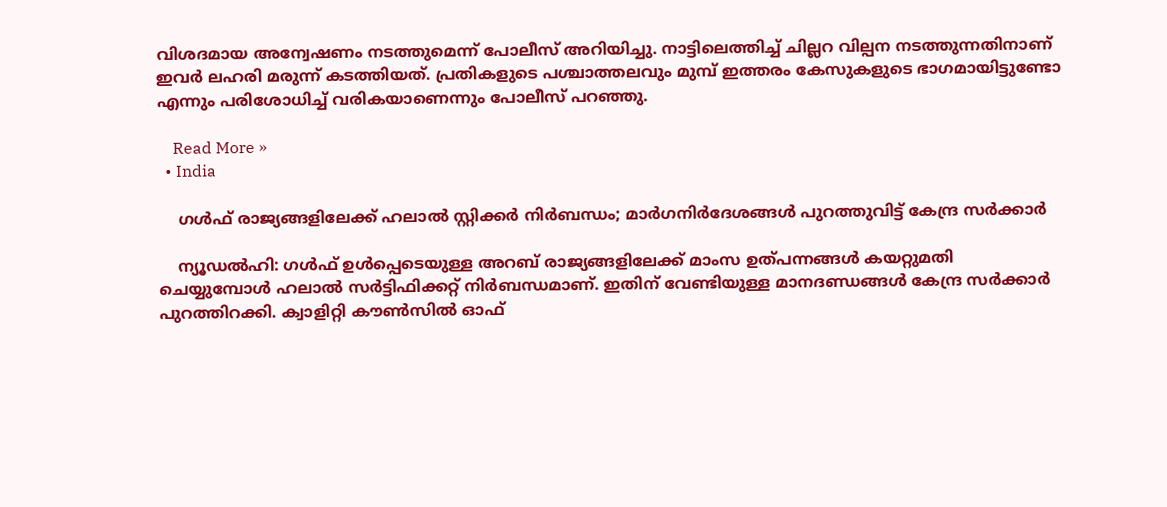വിശദമായ അന്വേഷണം നടത്തുമെന്ന് പോലീസ് അറിയിച്ചു. നാട്ടിലെത്തിച്ച് ചില്ലറ വില്പന നടത്തുന്നതിനാണ് ഇവര്‍ ലഹരി മരുന്ന് കടത്തിയത്. പ്രതികളുടെ പശ്ചാത്തലവും മുമ്പ് ഇത്തരം കേസുകളുടെ ഭാഗമായിട്ടുണ്ടോ എന്നും പരിശോധിച്ച് വരികയാണെന്നും പോലീസ് പറഞ്ഞു.

    Read More »
  • India

    ഗള്‍ഫ് രാജ്യങ്ങളിലേക്ക് ഹലാല്‍ സ്റ്റിക്കര്‍ നിര്‍ബന്ധം; മാര്‍ഗനിര്‍ദേശങ്ങള്‍ പുറത്തുവിട്ട് കേന്ദ്ര സര്‍ക്കാര്‍

    ന്യൂഡല്‍ഹി: ഗള്‍ഫ് ഉള്‍പ്പെടെയുള്ള അറബ് രാജ്യങ്ങളിലേക്ക് മാംസ ഉത്പന്നങ്ങള്‍ കയറ്റുമതി ചെയ്യുമ്പോള്‍ ഹലാല്‍ സര്‍ട്ടിഫിക്കറ്റ് നിര്‍ബന്ധമാണ്. ഇതിന് വേണ്ടിയുള്ള മാനദണ്ഡങ്ങള്‍ കേന്ദ്ര സര്‍ക്കാര്‍ പുറത്തിറക്കി. ക്വാളിറ്റി കൗണ്‍സില്‍ ഓഫ്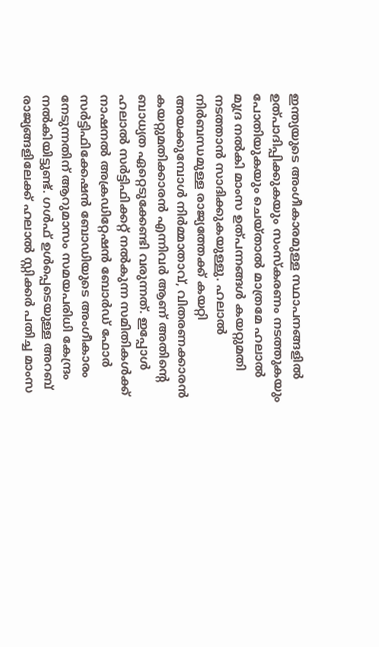ഇന്ത്യയുടെ അംഗീകാരമുള്ള സ്ഥാപനങ്ങളില്‍ ഉത്പാദിപ്പിക്കുകയും സംസ്‌കരണം നടത്തുകയും പോതിയുകയും ചെയ്താല്‍ മാത്രമേ ഹലാല്‍ മുദ്ര നല്‍കി മാംസ ഉത്പന്നങ്ങള്‍ കയറ്റുമതി നടത്താന്‍ സാദിക്കുകയുള്ളു. ഹലാല്‍ നിര്‍ബന്ധമുള്ള രാജ്യത്തേക്ക് കയറ്റി അയക്കുമ്പോള്‍ നിര്‍മ്മാതാവ്, വിതരണക്കാരന്‍ കയറ്റുമതിക്കാരന്‍ എന്നിവര്‍ ആണ് അതിന്റെ ബാധ്യത ഏറ്റെടുക്കേണ്ടി വരുന്നത്. ഇപ്പോള്‍ ഹലാല്‍ സര്‍ട്ടിഫിക്കറ്റ് നല്‍കുന്ന സമിതികള്‍ക്ക് നാഷനല്‍ അക്രഡിറ്റേഷന്‍ ബോര്‍ഡ് ഫോര്‍ സര്‍ട്ടിഫിക്കേഷന്‍ ബോഡിയുടെ അംഗീകാരം നേടുന്നതിന് ആറുമാസം സമയപരിധി കേന്ദ്രം നല്‍കിയിട്ടുണ്ട്. ഗള്‍ഫ് ഉള്‍പ്പെടെയുള്ള അറബ് രാജ്യങ്ങളിലേക്ക് ഹലാല്‍ സ്റ്റിക്കര്‍ പതിച്ച മാംസ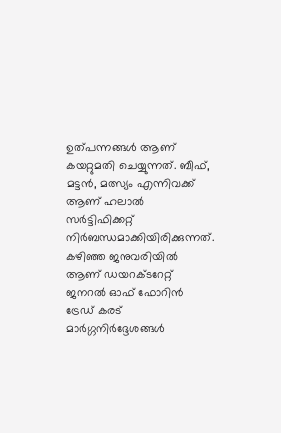ഉത്പന്നങ്ങള്‍ ആണ് കയറ്റുമതി ചെയ്യുന്നത്. ബീഫ്, മട്ടന്‍, മത്സ്യം എന്നിവക്ക് ആണ് ഹലാല്‍ സര്‍ട്ടിഫിക്കറ്റ് നിര്‍ബന്ധമാക്കിയിരിക്കുന്നത്. കഴിഞ്ഞ ജനുവരിയില്‍ ആണ് ഡയറക്ടറേറ്റ് ജനറല്‍ ഓഫ് ഫോറിന്‍ ട്രേഡ് കരട് മാര്‍ഗ്ഗനിര്‍ദ്ദേശങ്ങള്‍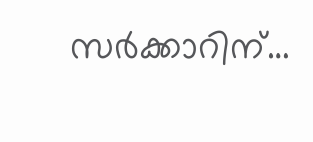സര്‍ക്കാറിന്…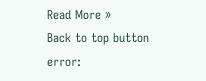Read More »
Back to top button
error: